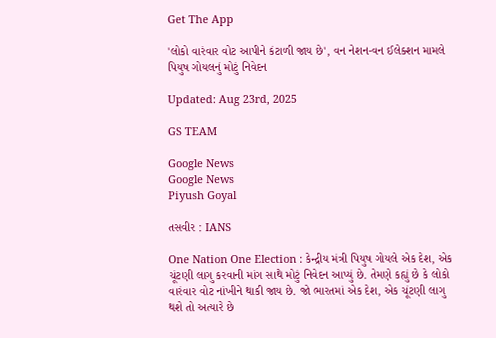Get The App

'લોકો વારંવાર વોટ આપીને કંટાળી જાય છે', વન નેશન-વન ઈલેક્શન મામલે પિયુષ ગોયલનું મોટું નિવેદન

Updated: Aug 23rd, 2025

GS TEAM

Google News
Google News
Piyush Goyal

તસવીર : IANS

One Nation One Election : કેન્દ્રીય મંત્રી પિયુષ ગોયલે એક દેશ, એક ચૂંટણી લાગુ કરવાની માંગ સાથે મોટું નિવેદન આપ્યું છે. તેમણે કહ્યું છે કે લોકો વારંવાર વોટ નાંખીને થાકી જાય છે. જો ભારતમાં એક દેશ, એક ચૂંટણી લાગુ થશે તો અત્યારે છે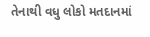તેનાથી વધુ લોકો મતદાનમાં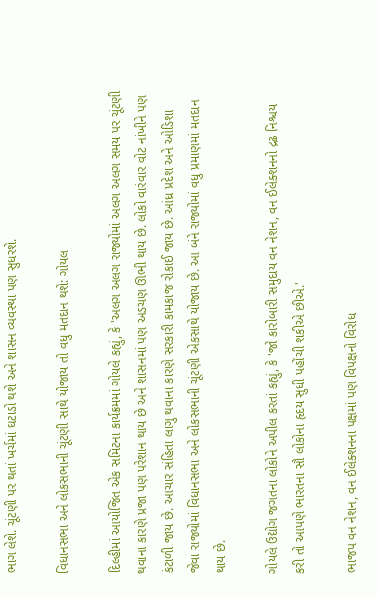ભાગ લેશે. ચૂંટણી પર થતાં ખર્ચમાં ઘટાડો થશે અને શાસન વ્યવસ્થા પણ સુધરશે.

વિધાનસભા અને લોકસભાની ચૂંટણી સાથે યોજાય તો વધુ મતદાન થશે: ગોયલ

દિલ્હીમાં આયોજિત એક સમિટના કાર્યક્રમમાં ગોયલે કહ્યું, કે 'અલગ અલગ રાજ્યોમાં અલગ અલગ સમય પર ચૂંટણી થવાના કારણે પ્રજા પણ પરેશાન થાય છે અને શાસનમાં પણ અડચણ ઊભી થાય છે. લોકો વારંવાર વોટ નાંખીને પણ કંટાળી જાય છે. આચાર સંહિતા લાગુ થવાના કારણે સરકારી કામકાજ રોકાઈ જાય છે. આંધ્ર પ્રદેશ અને ઓડિશા જેવા રાજ્યોમાં વિધાનસભા અને લોકસભાની ચૂંટણી એકસાથે યોજાય છે. આ બંને રાજ્યોમાં વધુ પ્રમાણમાં મતદાન થાય છે.

ગોયલે ઉદ્યોગ જગતના લોકોને અપીલ કરતાં કહ્યું, કે 'જો કારોબારી સમુદાય વન નેશન, વન ઈલેક્શનનો દ્રઢ નિશ્ચય કરી તો આપણે ભારતના સૌ લોકોના હૃદય સુધી પહોંચી શકીએ છીએ.'

ભાજપ વન નેશન, વન ઈલેક્શનના પક્ષમાં પણ વિપક્ષનો વિરોધ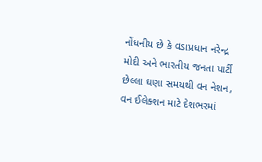નોંધનીય છે કે વડાપ્રધાન નરેન્દ્ર મોદી અને ભારતીય જનતા પાર્ટી છેલ્લા ઘણા સમયથી વન નેશન, વન ઈલેક્શન માટે દેશભરમાં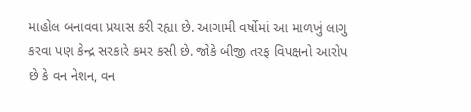માહોલ બનાવવા પ્રયાસ કરી રહ્યા છે. આગામી વર્ષોમાં આ માળખું લાગુ કરવા પણ કેન્દ્ર સરકારે કમર કસી છે. જોકે બીજી તરફ વિપક્ષનો આરોપ છે કે વન નેશન, વન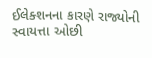ઈલેક્શનના કારણે રાજ્યોની સ્વાયત્તા ઓછી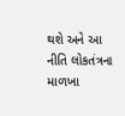થશે અને આ નીતિ લોકતંત્રના માળખા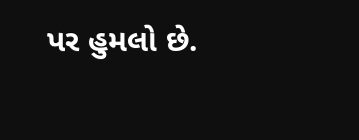પર હુમલો છે.